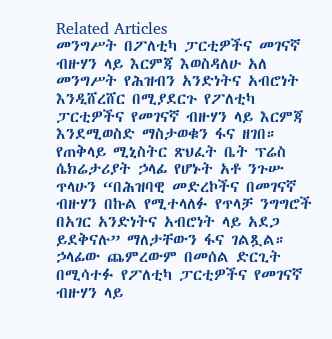Related Articles
መንግሥት በፖለቲካ ፓርቲዎችና መገናኛ ብዙሃን ላይ እርምጃ እወስዳለሁ አለ
መንግሥት የሕዝብን አንድነትና አብሮነት እንዲሸረሸር በሚያደርጉ የፖለቲካ ፓርቲዎችና የመገናኛ ብዙሃን ላይ እርምጃ እንደሚወስድ ማስታወቁን ፋና ዘገበ። የጠቅላይ ሚኒስትር ጽህፈት ቤት ፕሬስ ሴክሬታሪያት ኃላፊ የሆኑት አቶ ንጉሡ ጥላሁን “በሕዝባዊ መድረኮችና በመገናኛ ብዙሃን በኩል የሚተላለፉ የጥላቻ ንግግሮች በአገር አንድነትና አብሮነት ላይ አደጋ ይደቅናሉ” ማለታቸውን ፋና ገልጿል። ኃላፊው ጨምረውም በመሰል ድርጊት በሚሳተፉ የፖለቲካ ፓርቲዎችና የመገናኛ ብዙሃን ላይ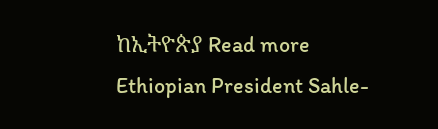ከኢትዮጵያ Read more
Ethiopian President Sahle-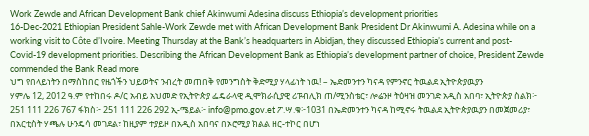Work Zewde and African Development Bank chief Akinwumi Adesina discuss Ethiopia’s development priorities
16-Dec-2021 Ethiopian President Sahle-Work Zewde met with African Development Bank President Dr Akinwumi A. Adesina while on a working visit to Côte d’Ivoire. Meeting Thursday at the Bank’s headquarters in Abidjan, they discussed Ethiopia’s current and post-Covid-19 development priorities. Describing the African Development Bank as Ethiopia’s development partner of choice, President Zewde commended the Bank Read more
ህግ የበላይነትን በማስከበር የዜጎችን ህይወትና ንብረት መጠበቅ የመንግስት ቅድሚያ ሃላፊነት ነዉ! – ኤድመንተን ካናዳ የምንኖር ትዉልደ ኢትዮጵያዉያን
ሃምሌ 12, 2012 ዓ.ም የተከበሩ ዶ/ር አብይ አህመድ የኢትዮጵያ ፌዴራላዊ ዲሞክራሲያዊ ሪፑብሊክ ጠ/ሚንስቴር፣ ሎሬንዞ ትዕዛዝ መንገድ አዲስ አበባ፣ ኢትዮጵያ ስልክ፦ 251 111 226 767 ፋክስ፦ 251 111 226 292 ኢ-ሜይል፦ info@pmo.gov.et ፖ.ሣ.ቁ፦1031 በኤድመንተን ካናዳ ከሚኖሩ ትዉልደ ኢትዮጵያዉያን በመጀመሪያ፣ በአርቲስት ሃጫሉ ሁንዴሳ መገደል፣ ከዚያም ተያይዞ በአዲስ አበባና በኦሮሚያ ክልል ዘር-ተኮር በሆነ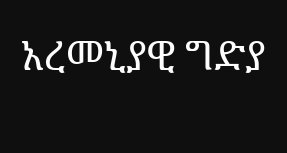አረመኒያዊ ግድያ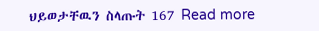ህይወታቸዉን ስላጡት 167 Read more